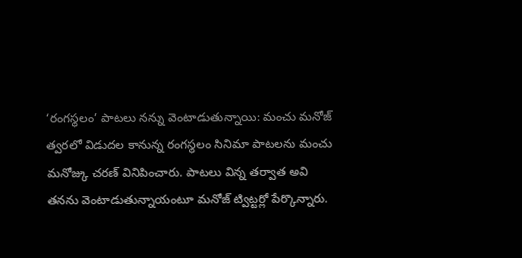‘రంగస్థలం’ పాటలు నన్ను వెంటాడుతున్నాయి: మంచు మనోజ్
త్వరలో విడుదల కానున్న రంగస్థలం సినిమా పాటలను మంచు మనోజ్కు చరణ్ వినిపించారు. పాటలు విన్న తర్వాత అవి తనను వెంటాడుతున్నాయంటూ మనోజ్ ట్విట్టర్లో పేర్కొన్నారు.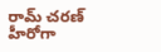రామ్ చరణ్ హీరోగా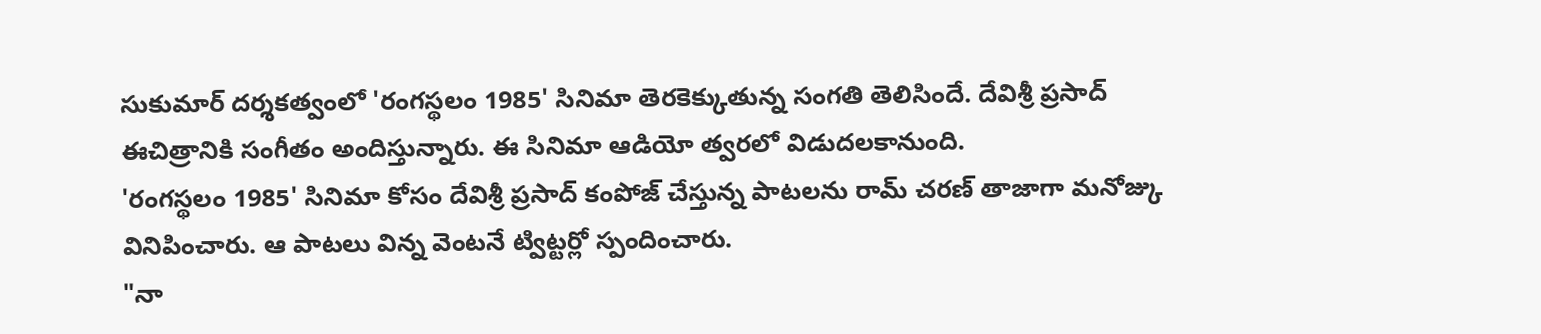సుకుమార్ దర్శకత్వంలో 'రంగస్థలం 1985' సినిమా తెరకెక్కుతున్న సంగతి తెలిసిందే. దేవిశ్రీ ప్రసాద్ ఈచిత్రానికి సంగీతం అందిస్తున్నారు. ఈ సినిమా ఆడియో త్వరలో విడుదలకానుంది.
'రంగస్థలం 1985' సినిమా కోసం దేవిశ్రీ ప్రసాద్ కంపోజ్ చేస్తున్న పాటలను రామ్ చరణ్ తాజాగా మనోజ్కు వినిపించారు. ఆ పాటలు విన్న వెంటనే ట్విట్టర్లో స్పందించారు.
"నా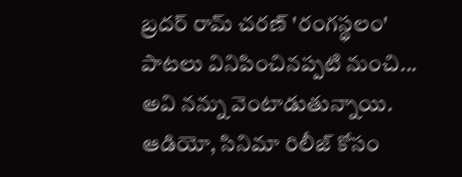బ్రదర్ రామ్ చరణ్ 'రంగస్థలం' పాటలు వినిపించినప్పటి నుంచి... అవి నన్ను వెంటాడుతున్నాయి. ఆడియో, సినిమా రిలీజ్ కోసం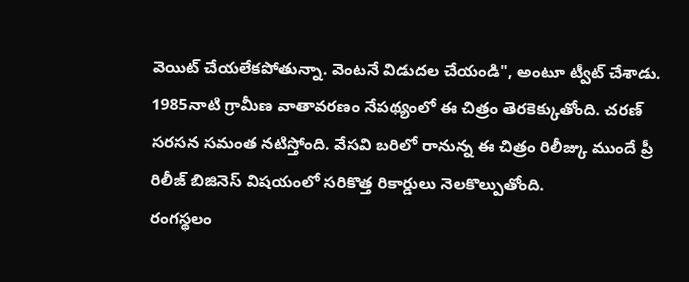వెయిట్ చేయలేకపోతున్నా. వెంటనే విడుదల చేయండి", అంటూ ట్వీట్ చేశాడు.
1985నాటి గ్రామీణ వాతావరణం నేపథ్యంలో ఈ చిత్రం తెరకెక్కుతోంది. చరణ్ సరసన సమంత నటిస్తోంది. వేసవి బరిలో రానున్న ఈ చిత్రం రిలీజ్కు ముందే ప్రీ రిలీజ్ బిజినెస్ విషయంలో సరికొత్త రికార్డులు నెలకొల్పుతోంది.
రంగస్థలం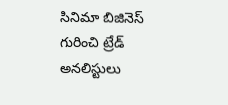సినిమా బిజినెస్ గురించి ట్రేడ్ అనలిస్టులు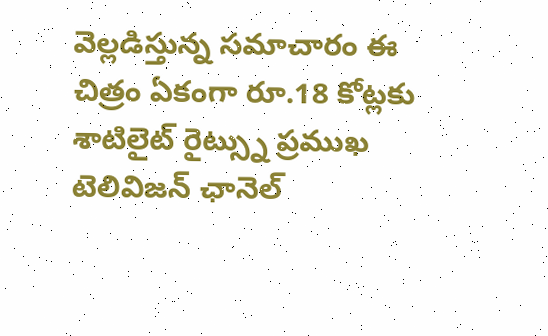వెల్లడిస్తున్న సమాచారం ఈ చిత్రం ఏకంగా రూ.18 కోట్లకు శాటిలైట్ రైట్స్ను ప్రముఖ టెలివిజన్ ఛానెల్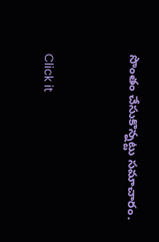సొంతం చేసుకొన్నట్టు సమాచారం.


Click it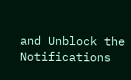and Unblock the Notifications